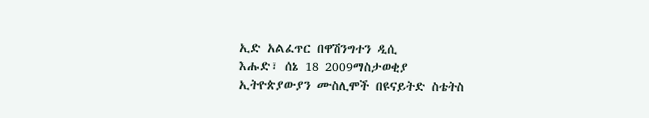ኢድ አልፈጥር በዋሽንግተን ዲሲ
እሑድ፣ ሰኔ 18 2009ማስታወቂያ
ኢትዮጵያውያን ሙስሊሞች በዩናይትድ ስቴትስ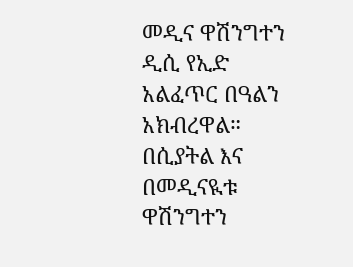መዲና ዋሽንግተን ዲሲ የኢድ አልፈጥር በዓልን አክብረዋል። በሲያትል እና በመዲናዪቱ ዋሽንግተን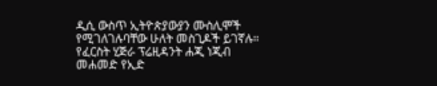ዲሲ ውስጥ ኢትዮጵያውያን ሙስሊሞች የሚገለገሉባቸው ሁለት መስጊዶች ይገኛሉ። የፈርስት ሂጅራ ፕሬዚዳንት ሐጂ ነጂብ መሐመድ የኢድ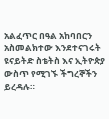አልፈጥር በዓል አከባበርን አስመልክተው እንደተናገሩት ዩናይትድ ስቴትስ እና ኢትዮጵያ ውስጥ የሚገኙ ችግረኞችን ይረዳሉ።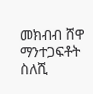መክብብ ሸዋ
ማንተጋፍቶት ስለሺ